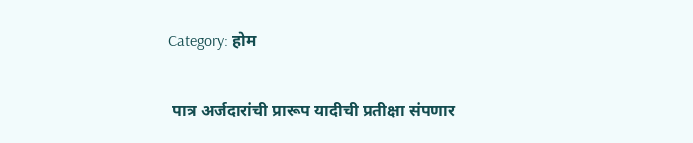Category: होम

 पात्र अर्जदारांची प्रारूप यादीची प्रतीक्षा संपणार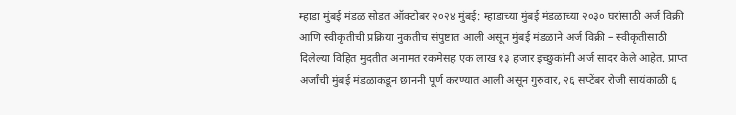म्हाडा मुंबई मंडळ सोडत ऑक्टोबर २०२४ मुंबई: म्हाडाच्या मुंबई मंडळाच्या २०३० घरांसाठी अर्ज विक्री आणि स्वीकृतीची प्रक्रिया नुकतीच संपुष्टात आली असून मुंबई मंडळाने अर्ज विक्री – स्वीकृतीसाठी दिलेल्या विहित मुदतीत अनामत रकमेसह एक लाख १३ हजार इच्छुकांनी अर्ज सादर केले आहेत. प्राप्त अर्जांची मुंबई मंडळाकडून छाननी पूर्ण करण्यात आली असून गुरुवार, २६ सप्टेंबर रोजी सायंकाळी ६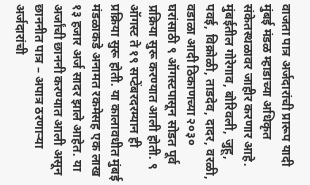वाजता पात्र अर्जदारांची प्रारूप यादी मुंबई मंडळ म्हाडाच्या अधिकृत संकेतस्थळावर जाहीर करणार आहे. मुंबईतील गोरेगाव, बोरिवली, जुहू, पवई, विक्रोळी, ताडदेव, दादर, वरळी, वडाळा आदी ठिकाणच्या २०३० घरांसाठी ९ ऑगस्टपासून सोडत पूर्व प्रक्रिया सुरू करण्यात आली होती. ९ ऑगस्ट ते १९ सप्टेंबरदरम्यान ही प्रक्रिया सुरू होती. या कालावधीत मुंबई मंडळाकडे अनामत रकमेसह एक लाख १३ हजार अर्ज सादर झाले आहेत. या अर्जांची छाननी करण्यात आली असून छाननीत पात्र – अपात्र ठरणाऱ्या अर्जदारांची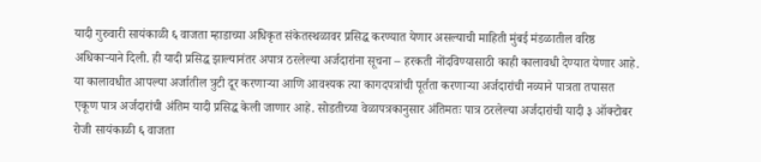यादी गुरुवारी सायंकाळी ६ वाजता म्हाडाच्या अधिकृत संकेतस्थळावर प्रसिद्ध करण्यात येणार असल्याची माहिती मुंबई मंडळातील वरिष्ठ अधिकाऱ्याने दिली. ही यादी प्रसिद्ध झाल्यानंतर अपात्र ठरलेल्या अर्जदारांना सूचना – हरकती नोंदविण्यासाठी काही कालावधी देण्यात येणार आहे. या कालावधीत आपल्या अर्जातील त्रुटी दूर करणाऱ्या आणि आवश्यक त्या कागदपत्रांची पूर्तता करणाऱ्या अर्जदारांची नव्याने पात्रता तपासत एकूण पात्र अर्जदारांची अंतिम यादी प्रसिद्ध केली जाणार आहे. सोडतीच्या वेळापत्रकानुसार अंतिमतः पात्र ठरलेल्या अर्जदारांची यादी ३ ऑक्टोबर रोजी सायंकाळी ६ वाजता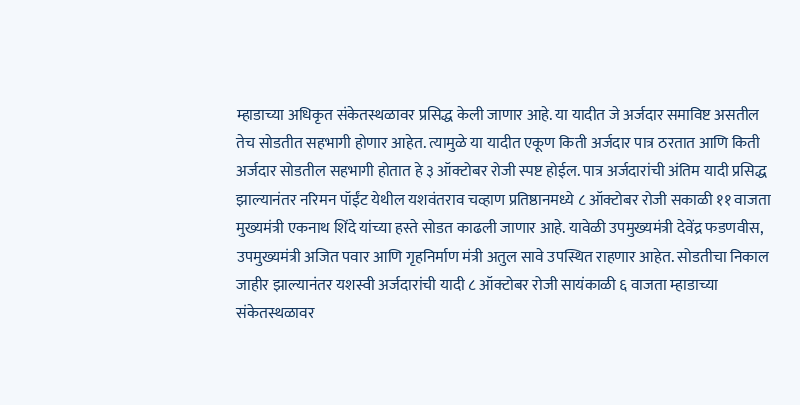म्हाडाच्या अधिकृत संकेतस्थळावर प्रसिद्ध केली जाणार आहे. या यादीत जे अर्जदार समाविष्ट असतील तेच सोडतीत सहभागी होणार आहेत. त्यामुळे या यादीत एकूण किती अर्जदार पात्र ठरतात आणि किती अर्जदार सोडतील सहभागी होतात हे ३ ऑक्टोबर रोजी स्पष्ट होईल. पात्र अर्जदारांची अंतिम यादी प्रसिद्ध झाल्यानंतर नरिमन पॉईंट येथील यशवंतराव चव्हाण प्रतिष्ठानमध्ये ८ ऑक्टोबर रोजी सकाळी ११ वाजता मुख्यमंत्री एकनाथ शिंदे यांच्या हस्ते सोडत काढली जाणार आहे. यावेळी उपमुख्यमंत्री देवेंद्र फडणवीस, उपमुख्यमंत्री अजित पवार आणि गृहनिर्माण मंत्री अतुल सावे उपस्थित राहणार आहेत. सोडतीचा निकाल जाहीर झाल्यानंतर यशस्वी अर्जदारांची यादी ८ ऑक्टोबर रोजी सायंकाळी ६ वाजता म्हाडाच्या संकेतस्थळावर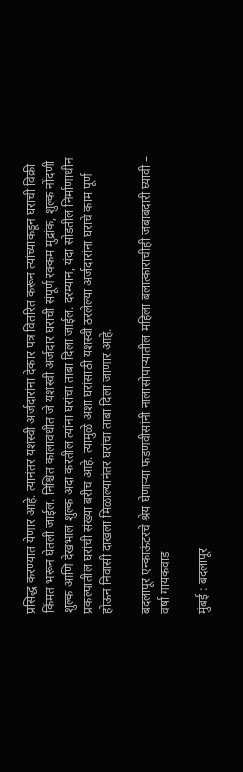प्रसिद्ध करण्यात येणार आहे. त्यानंतर यशस्वी अर्जदारांना देकार पत्र वितरित करून त्यांच्याकडून घराची विक्री किंमत भरून घेतली जाईल. निश्चित कालावधीत जे यशस्वी अर्जदार घराची संपूर्ण रक्कम मुद्रांक, शुल्क नोंदणी शुल्क आणि देखभाल शुल्क अदा करतील त्यांना घरांचा ताबा दिला जाईल. दरम्यान, यंदा सोडतील निर्माणाधीन प्रकल्पातील घरांची संख्या बरीच आहे. त्यामुळे अशा घरांसाठी यशस्वी ठरलेल्या अर्जदारांना घराचे काम पूर्ण होऊन निवासी दाखला मिळाल्यानंतर घरांचा ताबा दिला जाणार आहे.

बदलापूर एन्काऊंटरचे श्रेय घेणाऱ्या फडणवीसांनी नालासोपाऱ्यातील महिला बलात्काराचीही जबाबदारी घ्यावी – वर्षा गायकवाड

मुंबई : बदलापूर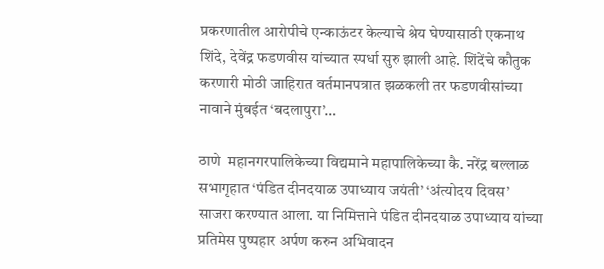प्रकरणातील आरोपीचे एन्काऊंटर केल्याचे श्रेय घेण्यासाठी एकनाथ शिंदे, देवेंद्र फडणवीस यांच्यात स्पर्धा सुरु झाली आहे. शिंदेंचे कौतुक करणारी मोठी जाहिरात वर्तमानपत्रात झळकली तर फडणवीसांच्या नावाने मुंबईत ‘बदलापुरा’…

ठाणे  महानगरपालिकेच्या विद्यमाने महापालिकेच्या कै. नरेंद्र बल्लाळ सभागृहात ‘पंडित दीनदयाळ उपाध्याय जयंती’ ‘अंत्योदय दिवस’ साजरा करण्यात आला. या निमित्ताने पंडित दीनदयाळ उपाध्याय यांच्या प्रतिमेस पुष्पहार अर्पण करुन अभिवादन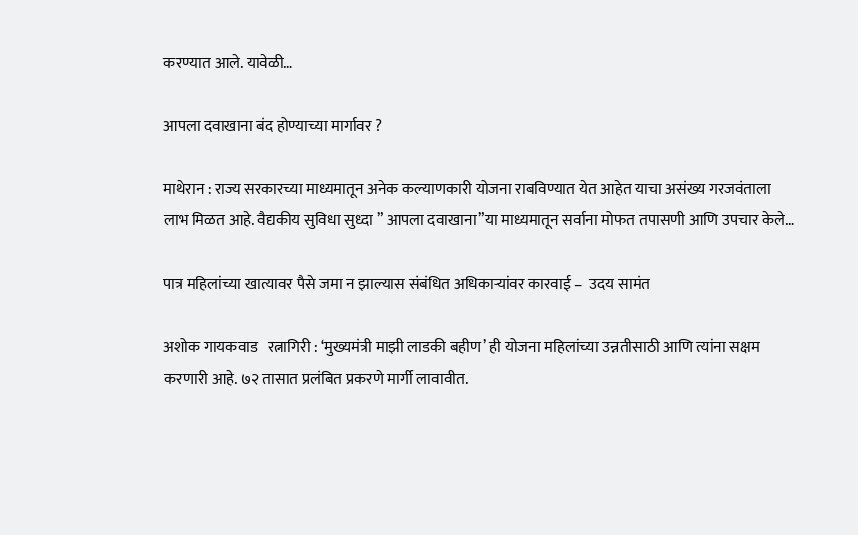करण्यात आले. यावेळी…

आपला दवाखाना बंद होण्याच्या मार्गावर ?

माथेरान : राज्य सरकारच्या माध्यमातून अनेक कल्याणकारी योजना राबविण्यात येत आहेत याचा असंख्य गरजवंताला लाभ मिळत आहे. वैद्यकीय सुविधा सुध्दा ” आपला दवाखाना”या माध्यमातून सर्वाना मोफत तपासणी आणि उपचार केले…

पात्र महिलांच्या खात्यावर पैसे जमा न झाल्यास संबंधित अधिकाऱ्यांवर कारवाई –  उदय सामंत

अशोक गायकवाड   रत्नागिरी : ‘मुख्यमंत्री माझी लाडकी बहीण’ ही योजना महिलांच्या उन्नतीसाठी आणि त्यांना सक्षम करणारी आहे. ७२ तासात प्रलंबित प्रकरणे मार्गी लावावीत.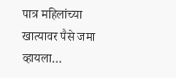पात्र महिलांच्या खात्यावर पैसे जमा व्हायला…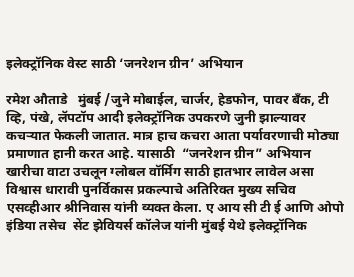इलेक्ट्रॉनिक वेस्ट साठी ‘जनरेशन ग्रीन’ अभियान

रमेश औताडे   मुंबई /जुने मोबाईल, चार्जर, हेडफोन, पावर बँक, टी व्हि, पंखे, लॅपटॉप आदी इलेक्ट्रॉनिक उपकरणे जुनी झाल्यावर कचऱ्यात फेकली जातात. मात्र हाच कचरा आता पर्यावरणाची मोठ्या प्रमाणात हानी करत आहे. यासाठी  “जनरेशन ग्रीन” अभियान खारीचा वाटा उचलून ग्लोबल वॉर्मिग साठी हातभार लावेल असा विश्वास धारावी पुनर्विकास प्रकल्पाचे अतिरिक्त मुख्य सचिव एसव्हीआर श्रीनिवास यांनी व्यक्त केला. ए आय सी टी ई आणि ओपो इंडिया तसेच  सेंट झेवियर्स कॉलेज यांनी मुंबई येथे इलेक्ट्रॉनिक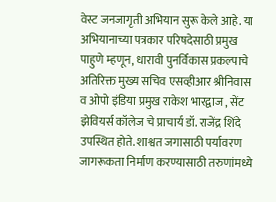वेस्ट जनजागृती अभियान सुरू केले आहे. या अभियानाच्या पत्रकार परिषदेसाठी प्रमुख पाहुणे म्हणून, धारावी पुनर्विकास प्रकल्पाचे अतिरिक्त मुख्य सचिव एसव्हीआर श्रीनिवास व ओपो इंडिया प्रमुख राकेश भारद्वाज , सेंट झेवियर्स कॉलेज चे प्राचार्य डॉ. राजेंद्र शिंदे उपस्थित होते. शाश्वत जगासाठी पर्यावरण जागरूकता निर्माण करण्यासाठी तरुणांमध्ये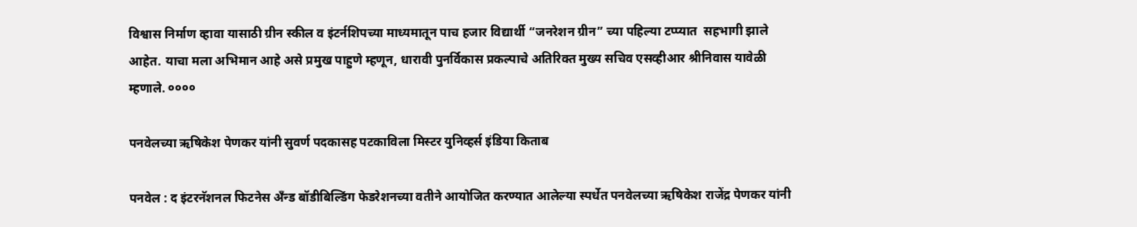विश्वास निर्माण व्हावा यासाठी ग्रीन स्कील व इंटर्नशिपच्या माध्यमातून पाच हजार विद्यार्थी “जनरेशन ग्रीन” च्या पहिल्या टप्प्यात  सहभागी झाले आहेत. याचा मला अभिमान आहे असे प्रमुख पाहुणे म्हणून, धारावी पुनर्विकास प्रकल्पाचे अतिरिक्त मुख्य सचिव एसव्हीआर श्रीनिवास यावेळी म्हणाले. ००००

पनवेलच्या ऋषिकेश पेणकर यांनी सुवर्ण पदकासह पटकाविला मिस्टर युनिव्हर्स इंडिया किताब

पनवेल : द इंटरनॅशनल फिटनेस अँन्ड बॉडीबिल्डिंग फेडरेशनच्या वतीने आयोजित करण्यात आलेल्या स्पर्धेत पनवेलच्या ऋषिकेश राजेंद्र पेणकर यांनी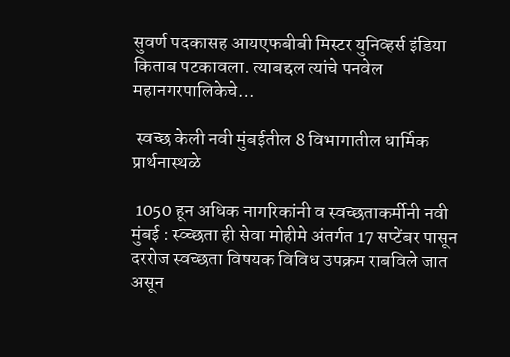सुवर्ण पदकासह आयएफबीबी मिस्टर युनिव्हर्स इंडिया किताब पटकावला. त्याबद्दल त्यांचे पनवेल महानगरपालिकेचे…

 स्वच्छ केली नवी मुंबईतील 8 विभागातील धार्मिक प्रार्थनास्थळे

 1050 हून अधिक नागरिकांनी व स्वच्छताकर्मीनी नवी मुंबई : स्व्च्छता ही सेवा मोहीमे अंतर्गत 17 सप्टेंबर पासून दररोज स्वच्छता विषयक विविध उपक्रम राबविले जात असून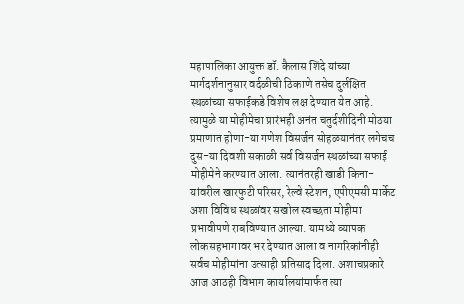महापालिका आयुक्त डॉ. कैलास शिंदे यांच्या मार्गदर्शनानुसार वर्दळीची ठिकाणे तसेच दुर्लक्षित स्थळांच्या सफाईकडे विशेष लक्ष देण्यात येत आहे. त्यामुळे या मोहीमेचा प्रारंभही अनंत चतुर्दशीदिनी मोठया प्रमाणात होणा-या गणेश विसर्जन सोहळयानंतर लगेचच दुस-या दिवशी सकाळी सर्व विसर्जन स्थळांच्या सफाई मोहीमेने करण्यात आला. त्यानंतरही खाडी किना-यांवरील खारफुटी परिसर, रेल्वे स्टेशन, एपीएमसी मार्केट अशा विविध स्थळांवर सखोल स्वच्छता मोहीमा प्रभावीपणे राबविण्यात आल्या. यामध्ये व्यापक लोकसहभागावर भर देण्यात आला व नागरिकांनीही सर्वच मोहीमांना उत्साही प्रतिसाद दिला. अशाचप्रकारे आज आठही विभाग कार्यालयांमार्फत त्या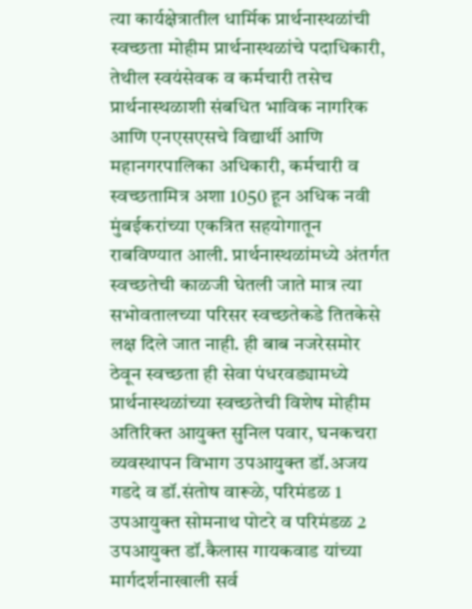त्या कार्यक्षेत्रातील धार्मिक प्रार्थनास्थळांची स्वच्छता मोहीम प्रार्थनास्थळांचे पदाधिकारी, तेथील स्वयंसेवक व कर्मचारी तसेच प्रार्थनास्थळाशी संबधित भाविक नागरिक आणि एनएसएसचे विद्यार्थी आणि महानगरपालिका अधिकारी, कर्मचारी व स्वच्छतामित्र अशा 1050 हून अधिक नवी मुंबईकरांच्या एकत्रित सहयोगातून राबविण्यात आली. प्रार्थनास्थळांमध्ये अंतर्गत स्वच्छतेची काळजी घेतली जाते मात्र त्या सभोवतालच्या परिसर स्वच्छतेकडे तितकेसे लक्ष दिले जात नाही. ही बाब नजरेसमोर ठेवून स्वच्छता ही सेवा पंधरवड्यामध्ये प्रार्थनास्थळांच्या स्वच्छतेची विशेष मोहीम अतिरिक्त आयुक्त सुनिल पवार, घनकचरा व्यवस्थापन विभाग उपआयुक्त डॉ.अजय गडदे व डॉ.संतोष वारूळे, परिमंडळ 1 उपआयुक्त सोमनाथ पोटरे व परिमंडळ 2 उपआयुक्त डॉ.कैलास गायकवाड यांच्या मार्गदर्शनाखाली सर्व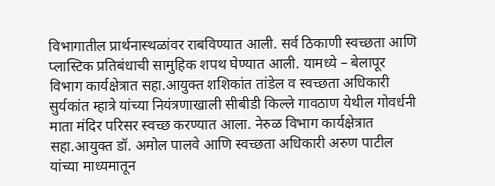विभागातील प्रार्थनास्थळांवर राबविण्यात आली. सर्व ठिकाणी स्वच्छता आणि प्लास्टिक प्रतिबंधाची सामुहिक शपथ घेण्यात आली. यामध्ये – बेलापूर विभाग कार्यक्षेत्रात सहा.आयुक्त शशिकांत तांडेल व स्वच्छता अधिकारी सुर्यकांत म्हात्रे यांच्या नियंत्रणाखाली सीबीडी किल्ले गावठाण येथील गोवर्धनी माता मंदिर परिसर स्वच्छ करण्यात आला. नेरुळ विभाग कार्यक्षेत्रात सहा.आयुक्त डॉ. अमोल पालवे आणि स्वच्छता अधिकारी अरुण पाटील यांच्या माध्यमातून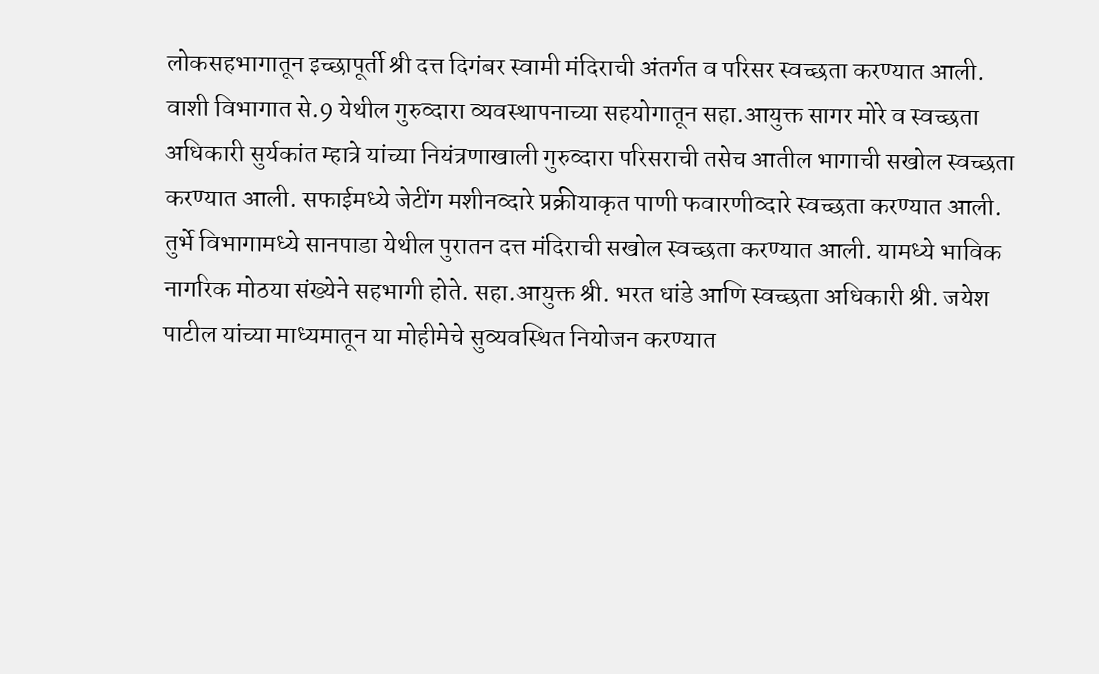लोकसहभागातून इच्छापूर्ती श्री दत्त दिगंबर स्वामी मंदिराची अंतर्गत व परिसर स्वच्छता करण्यात आली. वाशी विभागात से.9 येथील गुरुव्दारा व्यवस्थापनाच्या सहयोगातून सहा.आयुक्त सागर मोरे व स्वच्छता अधिकारी सुर्यकांत म्हात्रे यांच्या नियंत्रणाखाली गुरुव्दारा परिसराची तसेच आतील भागाची सखोल स्वच्छता करण्यात आली. सफाईमध्ये जेटींग मशीनव्दारे प्रक्रीयाकृत पाणी फवारणीव्दारे स्वच्छता करण्यात आली. तुर्भे विभागामध्ये सानपाडा येथील पुरातन दत्त मंदिराची सखोल स्वच्छता करण्यात आली. यामध्ये भाविक नागरिक मोठया संख्येने सहभागी होते. सहा.आयुक्त श्री. भरत धांडे आणि स्वच्छता अधिकारी श्री. जयेश पाटील यांच्या माध्यमातून या मोहीमेचे सुव्यवस्थित नियोजन करण्यात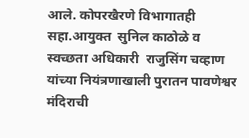आले. कोपरखैरणे विभागातही सहा.आयुक्त  सुनिल काठोळे व स्वच्छता अधिकारी  राजुसिंग चव्हाण यांच्या नियंत्रणाखाली पुरातन पावणेश्वर मंदिराची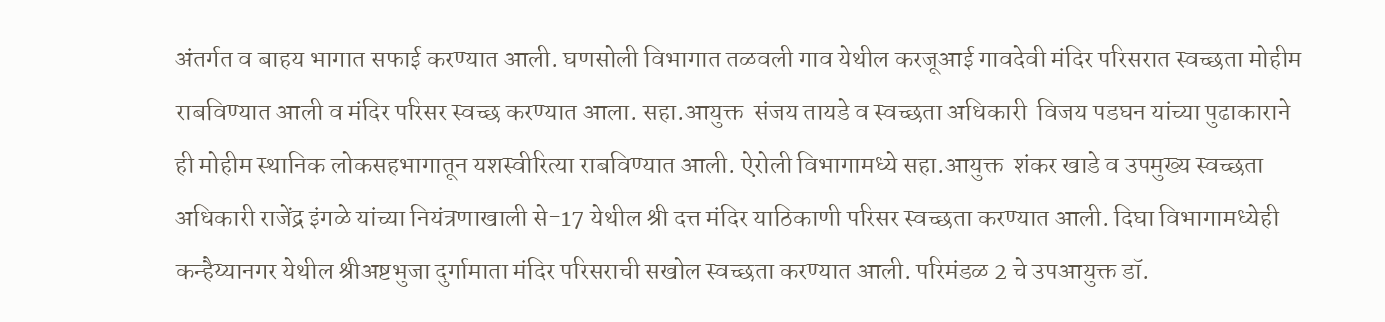अंतर्गत व बाहय भागात सफाई करण्यात आली. घणसोली विभागात तळवली गाव येथील करजूआई गावदेवी मंदिर परिसरात स्वच्छता मोहीम राबविण्यात आली व मंदिर परिसर स्वच्छ करण्यात आला. सहा.आयुक्त  संजय तायडे व स्वच्छता अधिकारी  विजय पडघन यांच्या पुढाकाराने ही मोहीम स्थानिक लोकसहभागातून यशस्वीरित्या राबविण्यात आली. ऐरोली विभागामध्ये सहा.आयुक्त  शंकर खाडे व उपमुख्य स्वच्छता अधिकारी राजेंद्र इंगळे यांच्या नियंत्रणाखाली से-17 येथील श्री दत्त मंदिर याठिकाणी परिसर स्वच्छता करण्यात आली. दिघा विभागामध्येही कन्हैय्यानगर येथील श्रीअष्टभुजा दुर्गामाता मंदिर परिसराची सखोल स्वच्छता करण्यात आली. परिमंडळ 2 चे उपआयुक्त डॉ.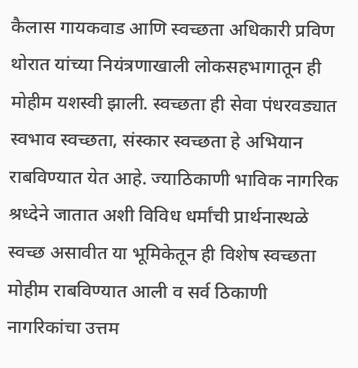कैलास गायकवाड आणि स्वच्छता अधिकारी प्रविण थोरात यांच्या नियंत्रणाखाली लोकसहभागातून ही मोहीम यशस्वी झाली. स्वच्छता ही सेवा पंधरवड्यात स्वभाव स्वच्छता, संस्कार स्वच्छता हे अभियान राबविण्यात येत आहे. ज्याठिकाणी भाविक नागरिक श्रध्देने जातात अशी विविध धर्मांची प्रार्थनास्थळे स्वच्छ असावीत या भूमिकेतून ही विशेष स्वच्छता मोहीम राबविण्यात आली व सर्व ठिकाणी नागरिकांचा उत्तम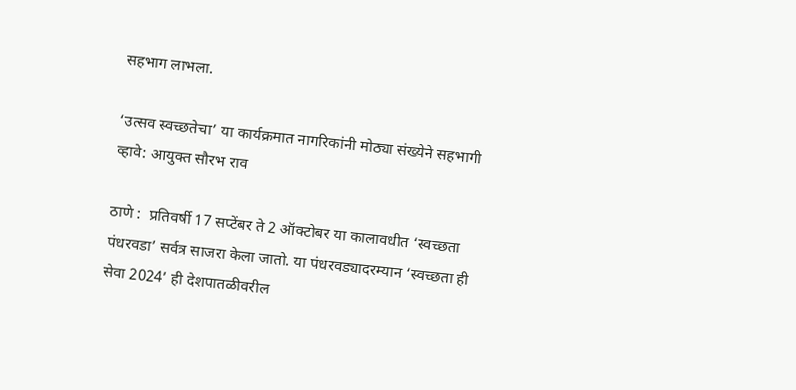सहभाग लाभला.

‘उत्सव स्वच्छतेचा’ या कार्यक्रमात नागरिकांनी मोठ्या संख्येने सहभागी व्हावे: आयुक्त सौरभ राव

ठाणे :  प्रतिवर्षी 17 सप्टेंबर ते 2 ऑक्टोबर या कालावधीत ‘स्वच्छता पंधरवडा’ सर्वत्र साजरा केला जातो. या पंधरवड्यादरम्यान ‘स्वच्छता ही सेवा 2024’ ही देशपातळीवरील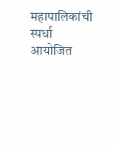महापालिकांची स्पर्धा आयोजित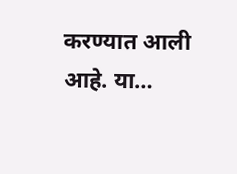करण्यात आली आहे. या…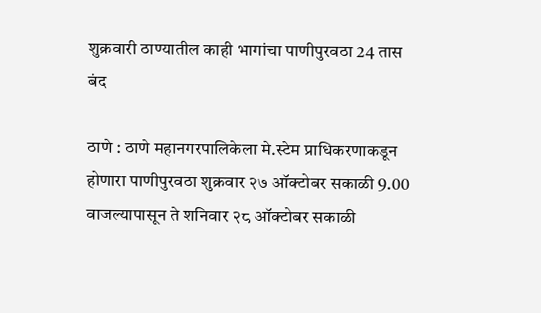शुक्रवारी ठाण्यातील काही भागांचा पाणीपुरवठा 24 तास बंद

ठाणे : ठाणे महानगरपालिकेला मे.स्टेम प्राधिकरणाकडून होणारा पाणीपुरवठा शुक्रवार २७ ऑक्टोबर सकाळी 9.00 वाजल्यापासून ते शनिवार २८ ऑक्टोबर सकाळी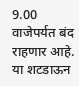9.00 वाजेपर्यत बंद राहणार आहे. या शटडाऊन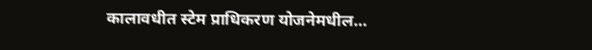कालावधीत स्टेम प्राधिकरण योजनेमधील…